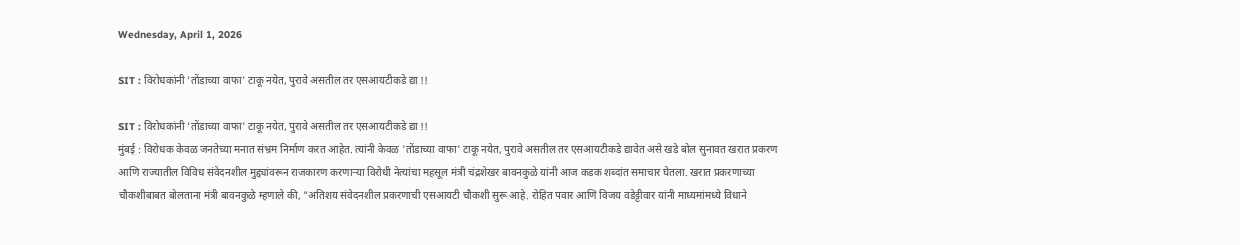Wednesday, April 1, 2026

SIT : विरोधकांनी 'तोंडाच्या वाफा' टाकू नयेत, पुरावे असतील तर एसआयटीकडे द्या !!

SIT : विरोधकांनी 'तोंडाच्या वाफा' टाकू नयेत, पुरावे असतील तर एसआयटीकडे द्या !!
मुंबई : विरोधक केवळ जनतेच्या मनात संभ्रम निर्माण करत आहेत. त्यांनी केवळ 'तोंडाच्या वाफा' टाकू नयेत, पुरावे असतील तर एसआयटीकडे द्यावेत असे खडे बोल सुनावत खरात प्रकरण आणि राज्यातील विविध संवेदनशील मुद्द्यांवरून राजकारण करणाऱ्या विरोधी नेत्यांचा महसूल मंत्री चंद्रशेखर बावनकुळे यांनी आज कडक शब्दांत समाचार घेतला. खरात प्रकरणाच्या चौकशीबाबत बोलताना मंत्री बावनकुळे म्हणाले की, "अतिशय संवेदनशील प्रकरणाची एसआयटी चौकशी सुरू आहे. रोहित पवार आणि विजय वडेट्टीवार यांनी माध्यमांमध्ये विधाने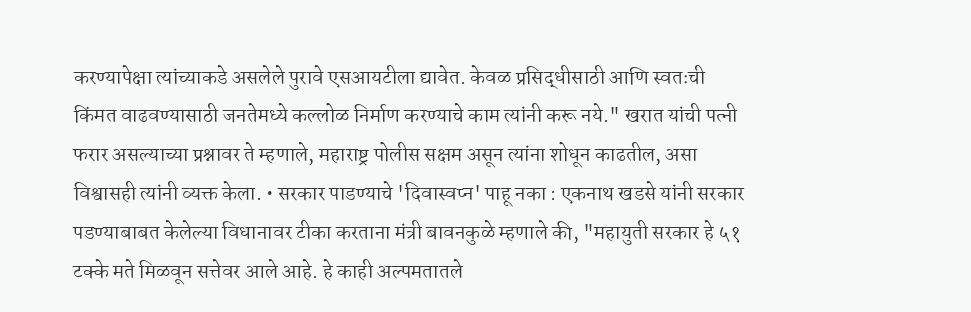करण्यापेक्षा त्यांच्याकडे असलेले पुरावे एसआयटीला द्यावेत. केवळ प्रसिद्धीसाठी आणि स्वतःची किंमत वाढवण्यासाठी जनतेमध्ये कल्लोळ निर्माण करण्याचे काम त्यांनी करू नये." खरात यांची पत्नी फरार असल्याच्या प्रश्नावर ते म्हणाले, महाराष्ट्र पोलीस सक्षम असून त्यांना शोधून काढतील, असा विश्वासही त्यांनी व्यक्त केला. • सरकार पाडण्याचे 'दिवास्वप्न' पाहू नका : एकनाथ खडसे यांनी सरकार पडण्याबाबत केलेल्या विधानावर टीका करताना मंत्री बावनकुळे म्हणाले की, "महायुती सरकार हे ५१ टक्के मते मिळवून सत्तेवर आले आहे. हे काही अल्पमतातले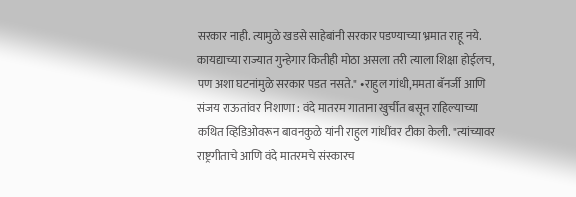सरकार नाही. त्यामुळे खडसे साहेबांनी सरकार पडण्याच्या भ्रमात राहू नये. कायद्याच्या राज्यात गुन्हेगार कितीही मोठा असला तरी त्याला शिक्षा होईलच, पण अशा घटनांमुळे सरकार पडत नसते." •राहुल गांधी,ममता बॅनर्जी आणि संजय राऊतांवर निशाणा : वंदे मातरम गाताना खुर्चीत बसून राहिल्याच्या कथित व्हिडिओवरून बावनकुळे यांनी राहुल गांधींवर टीका केली. "त्यांच्यावर राष्ट्रगीताचे आणि वंदे मातरमचे संस्कारच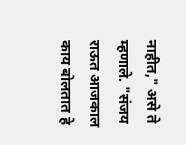नाहीत," असे ते म्हणाले. "संजय राऊत आजकाल काय बोलतात हे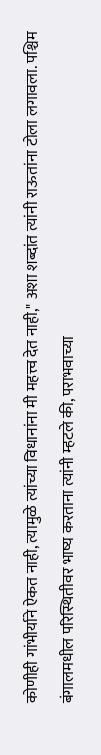कोणीही गांभीर्याने ऐकत नाही, त्यामुळे त्यांच्या विधानांना मी महत्त्व देत नाही," अशा शब्दांत त्यांनी राऊतांना टोला लगावला. पश्चिम बंगालमधील परिस्थितीवर भाष्य करताना त्यांनी म्हटले की, पराभवाच्या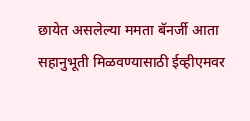छायेत असलेल्या ममता बॅनर्जी आता सहानुभूती मिळवण्यासाठी ईव्हीएमवर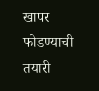खापर फोडण्याची तयारी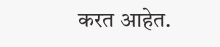करत आहेत.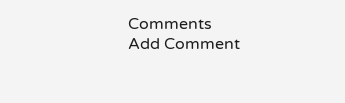Comments
Add Comment